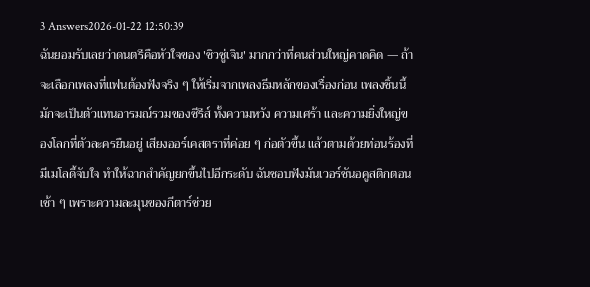3 Answers2026-01-22 12:50:39
ฉันยอมรับเลยว่าดนตรีคือหัวใจของ 'ชิวซู่เจิน' มากกว่าที่คนส่วนใหญ่คาดคิด — ถ้าจะเลือกเพลงที่แฟนต้องฟังจริง ๆ ให้เริ่มจากเพลงธีมหลักของเรื่องก่อน เพลงชิ้นนี้มักจะเป็นตัวแทนอารมณ์รวมของซีรีส์ ทั้งความหวัง ความเศร้า และความยิ่งใหญ่ของโลกที่ตัวละครยืนอยู่ เสียงออร์เคสตราที่ค่อย ๆ ก่อตัวขึ้น แล้วตามด้วยท่อนร้องที่มีเมโลดี้จับใจ ทำให้ฉากสำคัญยกขึ้นไปอีกระดับ ฉันชอบฟังมันเวอร์ชันอคูสติกตอนเช้า ๆ เพราะความละมุนของกีตาร์ช่วย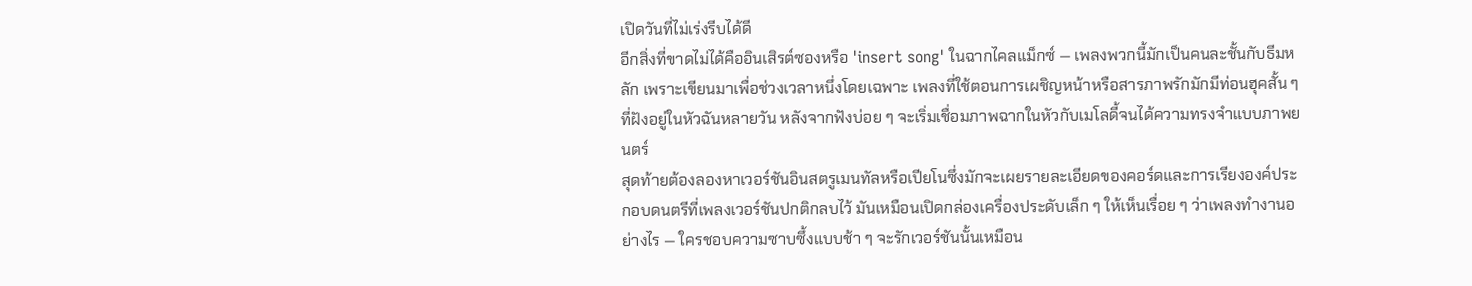เปิดวันที่ไม่เร่งรีบได้ดี
อีกสิ่งที่ขาดไม่ได้คืออินเสิรต์ซองหรือ 'insert song' ในฉากไคลแม็กซ์ — เพลงพวกนี้มักเป็นคนละชั้นกับธีมหลัก เพราะเขียนมาเพื่อช่วงเวลาหนึ่งโดยเฉพาะ เพลงที่ใช้ตอนการเผชิญหน้าหรือสารภาพรักมักมีท่อนฮุคสั้น ๆ ที่ฝังอยู่ในหัวฉันหลายวัน หลังจากฟังบ่อย ๆ จะเริ่มเชื่อมภาพฉากในหัวกับเมโลดี้จนได้ความทรงจำแบบภาพยนตร์
สุดท้ายต้องลองหาเวอร์ชันอินสตรูเมนทัลหรือเปียโนซึ่งมักจะเผยรายละเอียดของคอร์ดและการเรียงองค์ประกอบดนตรีที่เพลงเวอร์ชันปกติกลบไว้ มันเหมือนเปิดกล่องเครื่องประดับเล็ก ๆ ให้เห็นเรื่อย ๆ ว่าเพลงทำงานอย่างไร — ใครชอบความซาบซึ้งแบบช้า ๆ จะรักเวอร์ชันนั้นเหมือน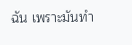ฉัน เพราะมันทำ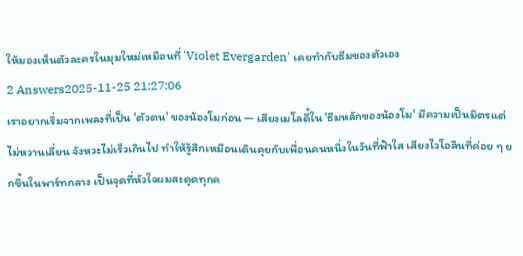ให้มองเห็นตัวละครในมุมใหม่เหมือนที่ 'Violet Evergarden' เคยทำกับธีมของตัวเอง
2 Answers2025-11-25 21:27:06
เราอยากเริ่มจากเพลงที่เป็น 'ตัวตน' ของน้องโมก่อน — เสียงเมโลดี้ใน 'ธีมหลักของน้องโม' มีความเป็นมิตรแต่ไม่หวานเลี่ยน จังหวะไม่เร็วเกินไป ทำให้รู้สึกเหมือนเดินคุยกับเพื่อนคนหนึ่งในวันที่ฟ้าใส เสียงไวโอลินที่ค่อย ๆ ยกขึ้นในพาร์ทกลาง เป็นจุดที่หัวใจผมสะดุดทุกค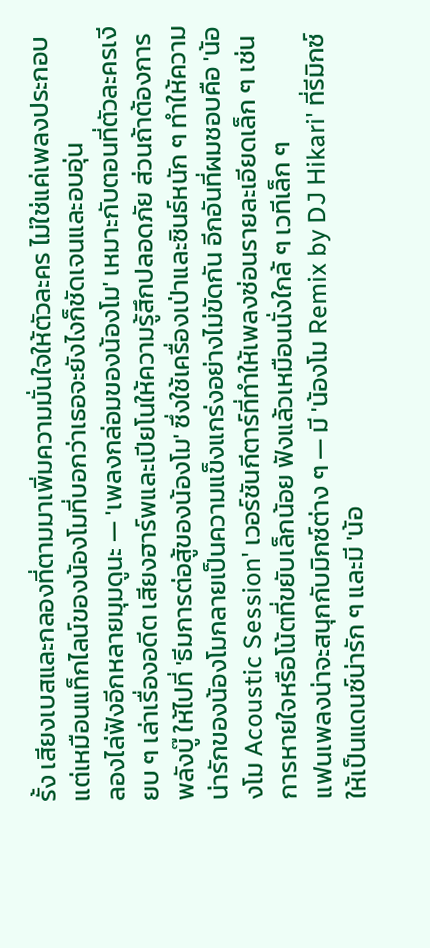รั้ง เสียงเบสและกลองที่ตามมาเพิ่มความมั่นใจให้ตัวละคร ไม่ใช่แค่เพลงประกอบ แต่เหมือนแท็กไลน์ของน้องโมที่บอกว่าเธอจะยังไงก็ชัดเจนและอบอุ่น
ลองไล่ฟังอีกหลายมุมดูนะ — 'เพลงกล่อมของน้องโม' เหมาะกับตอนที่ตัวละครเงียบ ๆ เล่าเรื่องอดีต เสียงฮาร์พและเปียโนให้ความรู้สึกปลอดภัย ส่วนถ้าต้องการพลังบู๊ ให้ไปที่ 'ธีมการต่อสู้ของน้องโม' ซึ่งใช้เครื่องเป่าและซินธ์หนัก ๆ ทำให้ความน่ารักของน้องโมกลายเป็นความแข็งแกร่งอย่างไม่ขัดกัน อีกอันที่ผมชอบคือ 'น้องโม Acoustic Session' เวอร์ชันกีตาร์ที่ทำให้เพลงซ่อนรายละเอียดเล็ก ๆ เช่นการหายใจหรือโน้ตที่ขยับเล็กน้อย ฟังแล้วเหมือนนั่งใกล้ ๆ เวทีเล็ก ๆ
แฟนเพลงน่าจะสนุกกับมิกซ์ต่าง ๆ — มี 'น้องโม Remix by DJ Hikari' ที่รีมิกซ์ให้เป็นแดนซ์น่ารัก ๆ และมี 'น้อ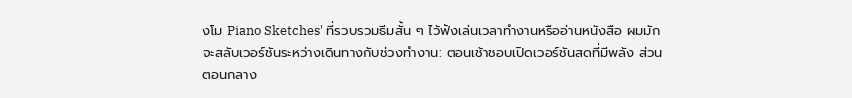งโม Piano Sketches' ที่รวบรวมธีมสั้น ๆ ไว้ฟังเล่นเวลาทำงานหรืออ่านหนังสือ ผมมักจะสลับเวอร์ชันระหว่างเดินทางกับช่วงทำงาน: ตอนเช้าชอบเปิดเวอร์ชันสดที่มีพลัง ส่วนตอนกลาง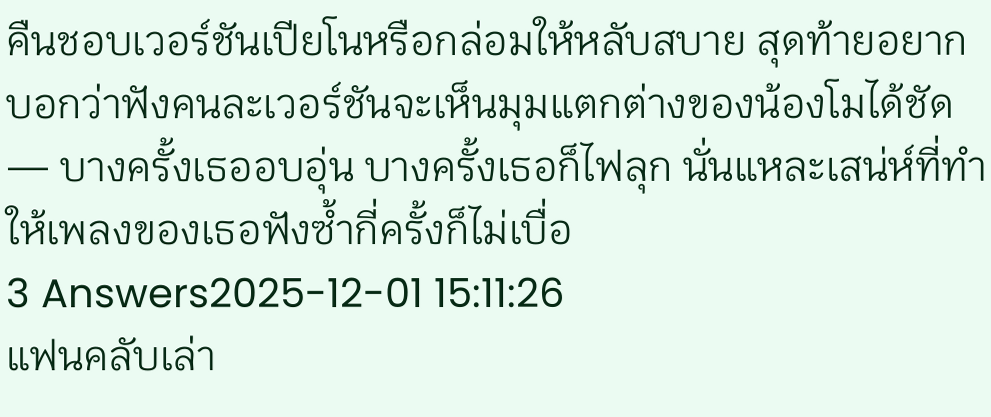คืนชอบเวอร์ชันเปียโนหรือกล่อมให้หลับสบาย สุดท้ายอยากบอกว่าฟังคนละเวอร์ชันจะเห็นมุมแตกต่างของน้องโมได้ชัด — บางครั้งเธออบอุ่น บางครั้งเธอก็ไฟลุก นั่นแหละเสน่ห์ที่ทำให้เพลงของเธอฟังซ้ำกี่ครั้งก็ไม่เบื่อ
3 Answers2025-12-01 15:11:26
แฟนคลับเล่า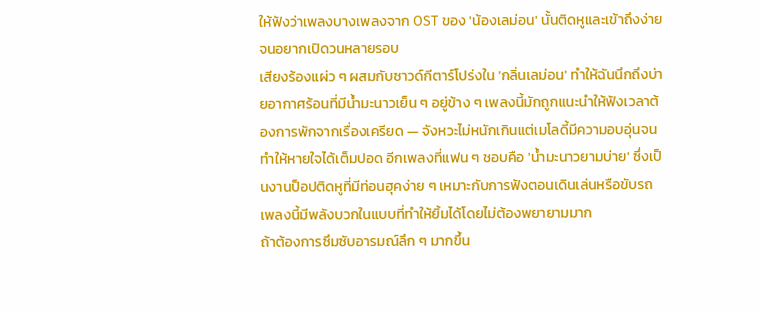ให้ฟังว่าเพลงบางเพลงจาก OST ของ 'น้องเลม่อน' นั้นติดหูและเข้าถึงง่ายจนอยากเปิดวนหลายรอบ
เสียงร้องแผ่ว ๆ ผสมกับซาวด์กีตาร์โปร่งใน 'กลิ่นเลม่อน' ทำให้ฉันนึกถึงบ่ายอากาศร้อนที่มีน้ำมะนาวเย็น ๆ อยู่ข้าง ๆ เพลงนี้มักถูกแนะนำให้ฟังเวลาต้องการพักจากเรื่องเครียด — จังหวะไม่หนักเกินแต่เมโลดี้มีความอบอุ่นจนทำให้หายใจได้เต็มปอด อีกเพลงที่แฟน ๆ ชอบคือ 'น้ำมะนาวยามบ่าย' ซึ่งเป็นงานป็อปติดหูที่มีท่อนฮุคง่าย ๆ เหมาะกับการฟังตอนเดินเล่นหรือขับรถ เพลงนี้มีพลังบวกในแบบที่ทำให้ยิ้มได้โดยไม่ต้องพยายามมาก
ถ้าต้องการซึมซับอารมณ์ลึก ๆ มากขึ้น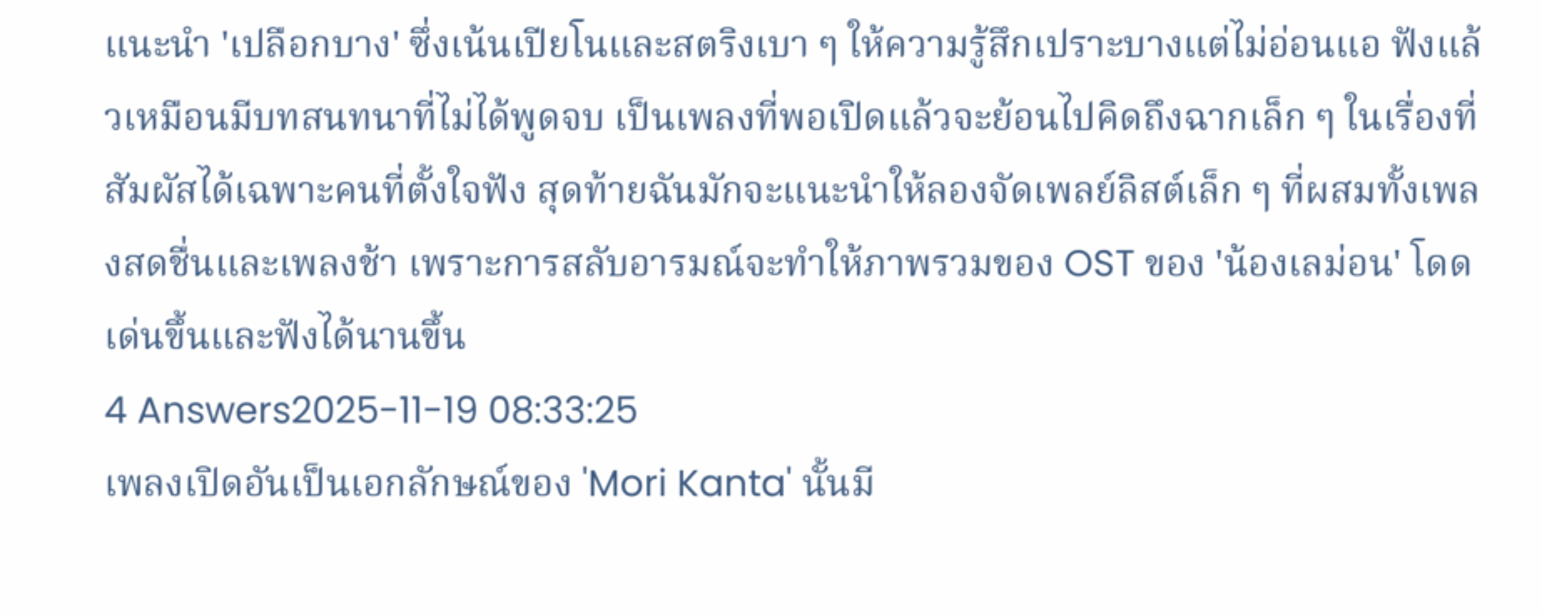แนะนำ 'เปลือกบาง' ซึ่งเน้นเปียโนและสตริงเบา ๆ ให้ความรู้สึกเปราะบางแต่ไม่อ่อนแอ ฟังแล้วเหมือนมีบทสนทนาที่ไม่ได้พูดจบ เป็นเพลงที่พอเปิดแล้วจะย้อนไปคิดถึงฉากเล็ก ๆ ในเรื่องที่สัมผัสได้เฉพาะคนที่ตั้งใจฟัง สุดท้ายฉันมักจะแนะนำให้ลองจัดเพลย์ลิสต์เล็ก ๆ ที่ผสมทั้งเพลงสดชื่นและเพลงช้า เพราะการสลับอารมณ์จะทำให้ภาพรวมของ OST ของ 'น้องเลม่อน' โดดเด่นขึ้นและฟังได้นานขึ้น
4 Answers2025-11-19 08:33:25
เพลงเปิดอันเป็นเอกลักษณ์ของ 'Mori Kanta' นั้นมี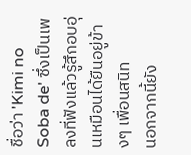ชื่อว่า 'Kimi no Soba de' ซึ่งเป็นเพลงที่ฟังแล้วรู้สึกอบอุ่นเหมือนได้ยืนอยู่ข้างๆ เพื่อนสนิท
นอกจากนี้ยัง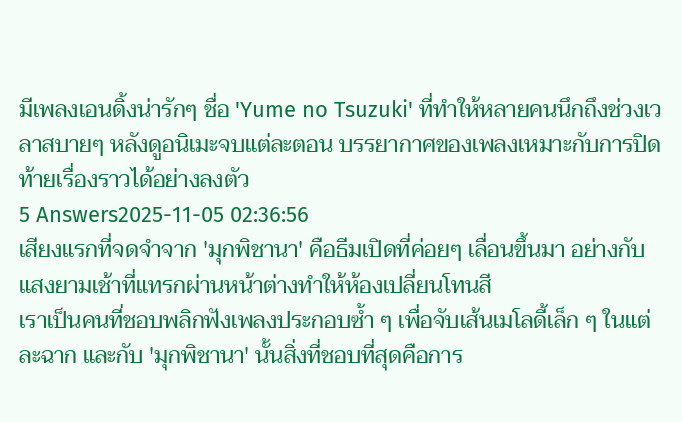มีเพลงเอนดิ้งน่ารักๆ ชื่อ 'Yume no Tsuzuki' ที่ทำให้หลายคนนึกถึงช่วงเวลาสบายๆ หลังดูอนิเมะจบแต่ละตอน บรรยากาศของเพลงเหมาะกับการปิดท้ายเรื่องราวได้อย่างลงตัว
5 Answers2025-11-05 02:36:56
เสียงแรกที่จดจำจาก 'มุกพิชานา' คือธีมเปิดที่ค่อยๆ เลื่อนขึ้นมา อย่างกับแสงยามเช้าที่แทรกผ่านหน้าต่างทำให้ห้องเปลี่ยนโทนสี
เราเป็นคนที่ชอบพลิกฟังเพลงประกอบซ้ำ ๆ เพื่อจับเส้นเมโลดี้เล็ก ๆ ในแต่ละฉาก และกับ 'มุกพิชานา' นั้นสิ่งที่ชอบที่สุดคือการ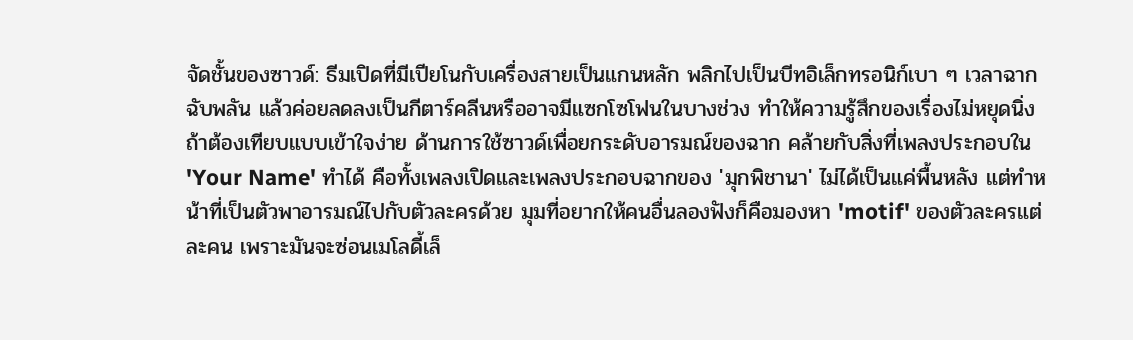จัดชั้นของซาวด์: ธีมเปิดที่มีเปียโนกับเครื่องสายเป็นแกนหลัก พลิกไปเป็นบีทอิเล็กทรอนิก์เบา ๆ เวลาฉากฉับพลัน แล้วค่อยลดลงเป็นกีตาร์คลีนหรืออาจมีแซกโซโฟนในบางช่วง ทำให้ความรู้สึกของเรื่องไม่หยุดนิ่ง
ถ้าต้องเทียบแบบเข้าใจง่าย ด้านการใช้ซาวด์เพื่อยกระดับอารมณ์ของฉาก คล้ายกับสิ่งที่เพลงประกอบใน 'Your Name' ทำได้ คือทั้งเพลงเปิดและเพลงประกอบฉากของ 'มุกพิชานา' ไม่ได้เป็นแค่พื้นหลัง แต่ทำหน้าที่เป็นตัวพาอารมณ์ไปกับตัวละครด้วย มุมที่อยากให้คนอื่นลองฟังก็คือมองหา 'motif' ของตัวละครแต่ละคน เพราะมันจะซ่อนเมโลดี้เล็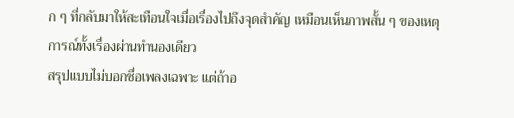ก ๆ ที่กลับมาให้สะเทือนใจเมื่อเรื่องไปถึงจุดสำคัญ เหมือนเห็นภาพสั้น ๆ ของเหตุการณ์ทั้งเรื่องผ่านทำนองเดียว
สรุปแบบไม่บอกชื่อเพลงเฉพาะ แต่ถ้าอ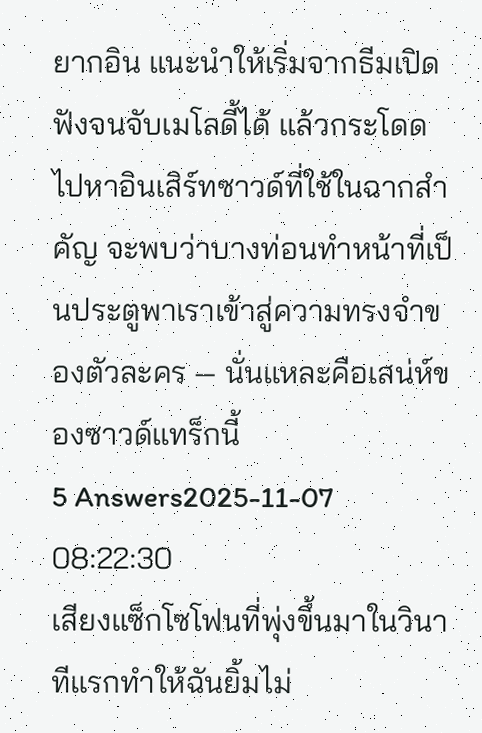ยากอิน แนะนำให้เริ่มจากธีมเปิด ฟังจนจับเมโลดี้ได้ แล้วกระโดดไปหาอินเสิร์ทซาวด์ที่ใช้ในฉากสำคัญ จะพบว่าบางท่อนทำหน้าที่เป็นประตูพาเราเข้าสู่ความทรงจำของตัวละคร — นั่นแหละคือเสน่ห์ของซาวด์แทร็กนี้
5 Answers2025-11-07 08:22:30
เสียงแซ็กโซโฟนที่พุ่งขึ้นมาในวินาทีแรกทำให้ฉันยิ้มไม่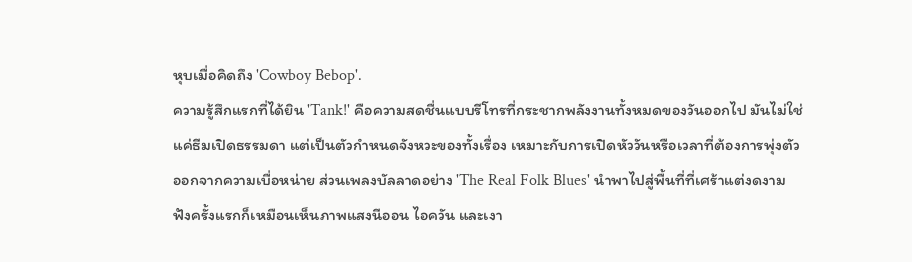หุบเมื่อคิดถึง 'Cowboy Bebop'.
ความรู้สึกแรกที่ได้ยิน 'Tank!' คือความสดชื่นแบบรีโทรที่กระชากพลังงานทั้งหมดของวันออกไป มันไม่ใช่แค่ธีมเปิดธรรมดา แต่เป็นตัวกำหนดจังหวะของทั้งเรื่อง เหมาะกับการเปิดหัววันหรือเวลาที่ต้องการพุ่งตัวออกจากความเบื่อหน่าย ส่วนเพลงบัลลาดอย่าง 'The Real Folk Blues' นำพาไปสู่พื้นที่ที่เศร้าแต่งดงาม ฟังครั้งแรกก็เหมือนเห็นภาพแสงนีออน ไอควัน และเงา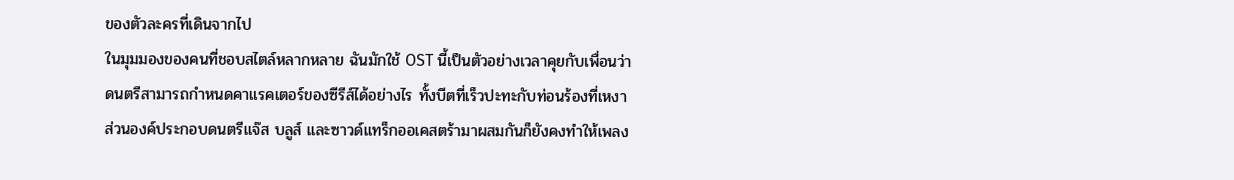ของตัวละครที่เดินจากไป
ในมุมมองของคนที่ชอบสไตล์หลากหลาย ฉันมักใช้ OST นี้เป็นตัวอย่างเวลาคุยกับเพื่อนว่าดนตรีสามารถกำหนดคาแรคเตอร์ของซีรีส์ได้อย่างไร ทั้งบีตที่เร็วปะทะกับท่อนร้องที่เหงา ส่วนองค์ประกอบดนตรีแจ๊ส บลูส์ และซาวด์แทร็กออเคสตร้ามาผสมกันก็ยังคงทำให้เพลง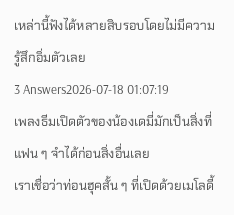เหล่านี้ฟังได้หลายสิบรอบโดยไม่มีความรู้สึกอิ่มตัวเลย
3 Answers2026-07-18 01:07:19
เพลงธีมเปิดตัวของน้องเดมี่มักเป็นสิ่งที่แฟน ๆ จำได้ก่อนสิ่งอื่นเลย
เราเชื่อว่าท่อนฮุคสั้น ๆ ที่เปิดด้วยเมโลดี้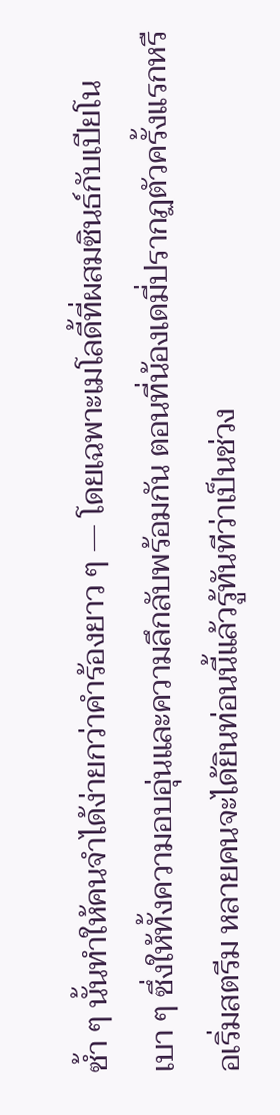ซ้ำ ๆ นั้นทำให้คนจำได้ง่ายกว่าคำร้องยาว ๆ — โดยเฉพาะเมโลดี้ที่ผสมซินธ์กับเปียโนเบา ๆ ซึ่งให้ทั้งความอบอุ่นและความลึกลับพร้อมกัน ตอนที่น้องเดมี่ปรากฏตัวครั้งแรกหรือเริ่มสตรีม หลายคนจะได้ยินท่อนนี้แล้วรู้ทันทีว่าเป็นช่วง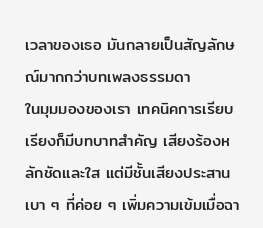เวลาของเธอ มันกลายเป็นสัญลักษณ์มากกว่าบทเพลงธรรมดา
ในมุมมองของเรา เทคนิคการเรียบเรียงก็มีบทบาทสำคัญ เสียงร้องหลักชัดและใส แต่มีชั้นเสียงประสานเบา ๆ ที่ค่อย ๆ เพิ่มความเข้มเมื่อฉา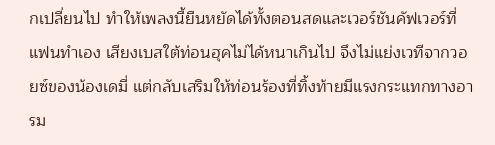กเปลี่ยนไป ทำให้เพลงนี้ยืนหยัดได้ทั้งตอนสดและเวอร์ชันคัฟเวอร์ที่แฟนทำเอง เสียงเบสใต้ท่อนฮุคไม่ได้หนาเกินไป จึงไม่แย่งเวทีจากวอยซ์ของน้องเดมี่ แต่กลับเสริมให้ท่อนร้องที่ทิ้งท้ายมีแรงกระแทกทางอารม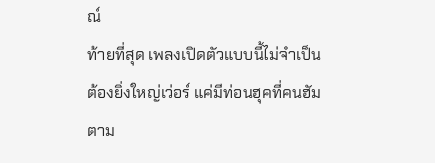ณ์
ท้ายที่สุด เพลงเปิดตัวแบบนี้ไม่จำเป็นต้องยิ่งใหญ่เว่อร์ แค่มีท่อนฮุคที่คนฮัมตาม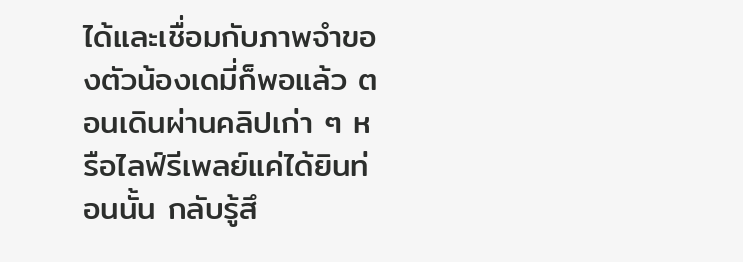ได้และเชื่อมกับภาพจำของตัวน้องเดมี่ก็พอแล้ว ตอนเดินผ่านคลิปเก่า ๆ หรือไลฟ์รีเพลย์แค่ได้ยินท่อนนั้น กลับรู้สึ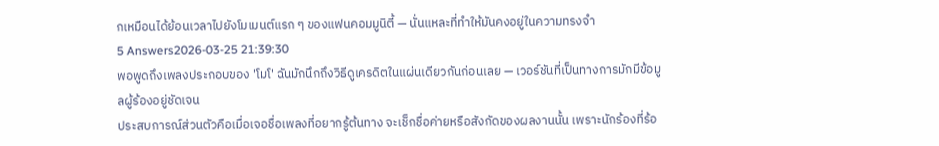กเหมือนได้ย้อนเวลาไปยังโมเมนต์แรก ๆ ของแฟนคอมมูนิตี้ — นั่นแหละที่ทำให้มันคงอยู่ในความทรงจำ
5 Answers2026-03-25 21:39:30
พอพูดถึงเพลงประกอบของ 'โมโ' ฉันมักนึกถึงวิธีดูเครดิตในแผ่นเดียวกันก่อนเลย — เวอร์ชันที่เป็นทางการมักมีข้อมูลผู้ร้องอยู่ชัดเจน
ประสบการณ์ส่วนตัวคือเมื่อเจอชื่อเพลงที่อยากรู้ต้นทาง จะเช็กชื่อค่ายหรือสังกัดของผลงานนั้น เพราะนักร้องที่ร้อ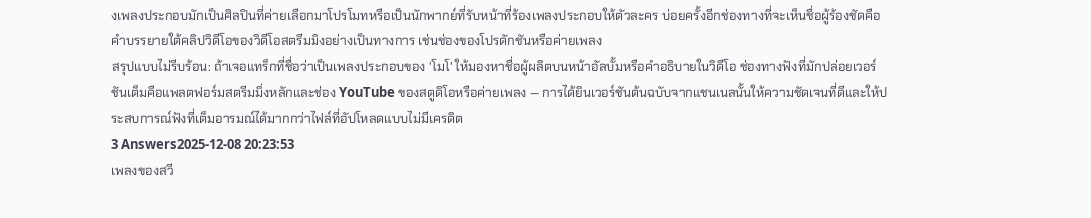งเพลงประกอบมักเป็นศิลปินที่ค่ายเลือกมาโปรโมทหรือเป็นนักพากย์ที่รับหน้าที่ร้องเพลงประกอบให้ตัวละคร บ่อยครั้งอีกช่องทางที่จะเห็นชื่อผู้ร้องชัดคือคำบรรยายใต้คลิปวิดีโอของวิดีโอสตรีมมิงอย่างเป็นทางการ เช่นช่องของโปรดักชันหรือค่ายเพลง
สรุปแบบไม่รีบร้อน: ถ้าเจอแทร็กที่ชื่อว่าเป็นเพลงประกอบของ 'โมโ' ให้มองหาชื่อผู้ผลิตบนหน้าอัลบั้มหรือคำอธิบายในวิดีโอ ช่องทางฟังที่มักปล่อยเวอร์ชันเต็มคือแพลตฟอร์มสตรีมมิ่งหลักและช่อง YouTube ของสตูดิโอหรือค่ายเพลง — การได้ยินเวอร์ชันต้นฉบับจากแชนเนลนั้นให้ความชัดเจนที่ดีและให้ประสบการณ์ฟังที่เต็มอารมณ์ได้มากกว่าไฟล์ที่อัปโหลดแบบไม่มีเครดิต
3 Answers2025-12-08 20:23:53
เพลงของสวี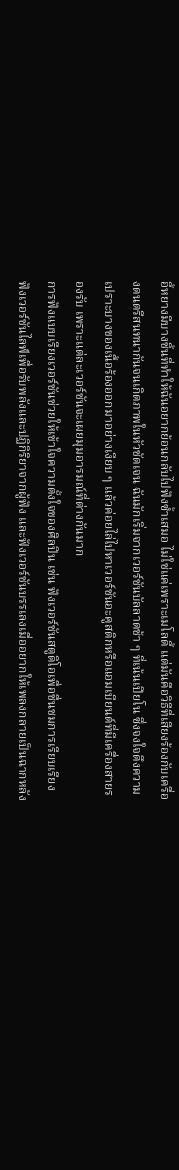อี้หยางมีบางชิ้นที่ทำให้ฉันอยากย้อนกลับไปฟังซ้ำเสมอ ไม่ใช่แค่เพราะเมโลดี้ แต่มันคือวิธีที่เสียงร้องกับเครื่องดนตรีสนทนากันจนเกิดภาพในหัวชัดเจน ฉันมักเริ่มจากเวอร์ชันบัลลาดช้า ๆ ที่เน้นเปียโน ซึ่งจงใจดึงความเปราะบางของเนื้อร้องออกมาอย่างเงียบ ๆ แล้วค่อยไล่ไปหาเวอร์ชันอะคูสติกหรือแอมเบียนต์ที่มีเครื่องสายรองรับ เพราะแต่ละเวอร์ชันจะเผยมุมอารมณ์ที่ต่างกันมาก
การฟังแบบเรียงเวอร์ชันช่วยให้เข้าใจความตั้งใจของศิลปิน เช่น ฟังเวอร์ชันสตูดิโอเพื่อชื่นชมการเรียบเรียง ฟังเวอร์ชันไลฟ์เพื่อรับพลังและปฏิกิริยาจากผู้ฟัง และฟังเวอร์ชันบรรเลงเมื่ออยากให้เพลงกลายเป็นฉากหลัง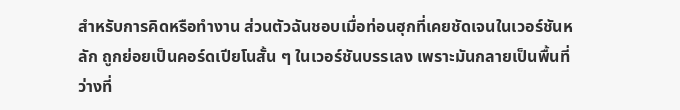สำหรับการคิดหรือทำงาน ส่วนตัวฉันชอบเมื่อท่อนฮุกที่เคยชัดเจนในเวอร์ชันหลัก ถูกย่อยเป็นคอร์ดเปียโนสั้น ๆ ในเวอร์ชันบรรเลง เพราะมันกลายเป็นพื้นที่ว่างที่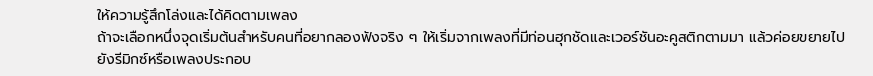ให้ความรู้สึกโล่งและได้คิดตามเพลง
ถ้าจะเลือกหนึ่งจุดเริ่มต้นสำหรับคนที่อยากลองฟังจริง ๆ ให้เริ่มจากเพลงที่มีท่อนฮุกชัดและเวอร์ชันอะคูสติกตามมา แล้วค่อยขยายไปยังรีมิกซ์หรือเพลงประกอบ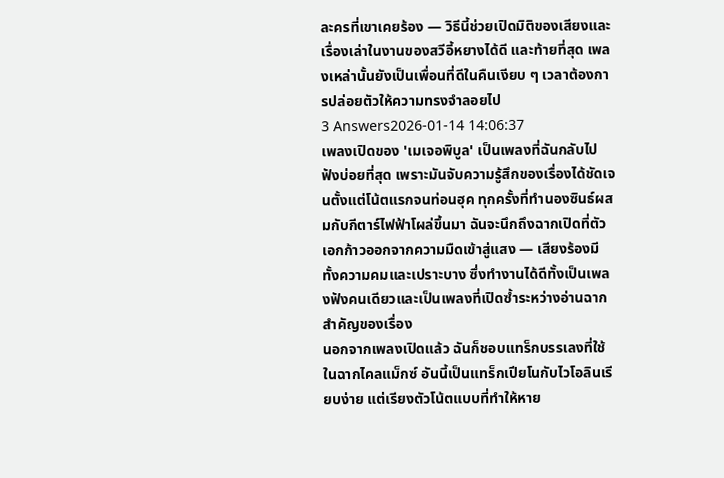ละครที่เขาเคยร้อง — วิธีนี้ช่วยเปิดมิติของเสียงและเรื่องเล่าในงานของสวีอี้หยางได้ดี และท้ายที่สุด เพลงเหล่านั้นยังเป็นเพื่อนที่ดีในคืนเงียบ ๆ เวลาต้องการปล่อยตัวให้ความทรงจำลอยไป
3 Answers2026-01-14 14:06:37
เพลงเปิดของ 'เมเจอพิบูล' เป็นเพลงที่ฉันกลับไปฟังบ่อยที่สุด เพราะมันจับความรู้สึกของเรื่องได้ชัดเจนตั้งแต่โน้ตแรกจนท่อนฮุค ทุกครั้งที่ทำนองซินธ์ผสมกับกีตาร์ไฟฟ้าโผล่ขึ้นมา ฉันจะนึกถึงฉากเปิดที่ตัวเอกก้าวออกจากความมืดเข้าสู่แสง — เสียงร้องมีทั้งความคมและเปราะบาง ซึ่งทำงานได้ดีทั้งเป็นเพลงฟังคนเดียวและเป็นเพลงที่เปิดซ้ำระหว่างอ่านฉากสำคัญของเรื่อง
นอกจากเพลงเปิดแล้ว ฉันก็ชอบแทร็กบรรเลงที่ใช้ในฉากไคลแม็กซ์ อันนี้เป็นแทร็กเปียโนกับไวโอลินเรียบง่าย แต่เรียงตัวโน้ตแบบที่ทำให้หาย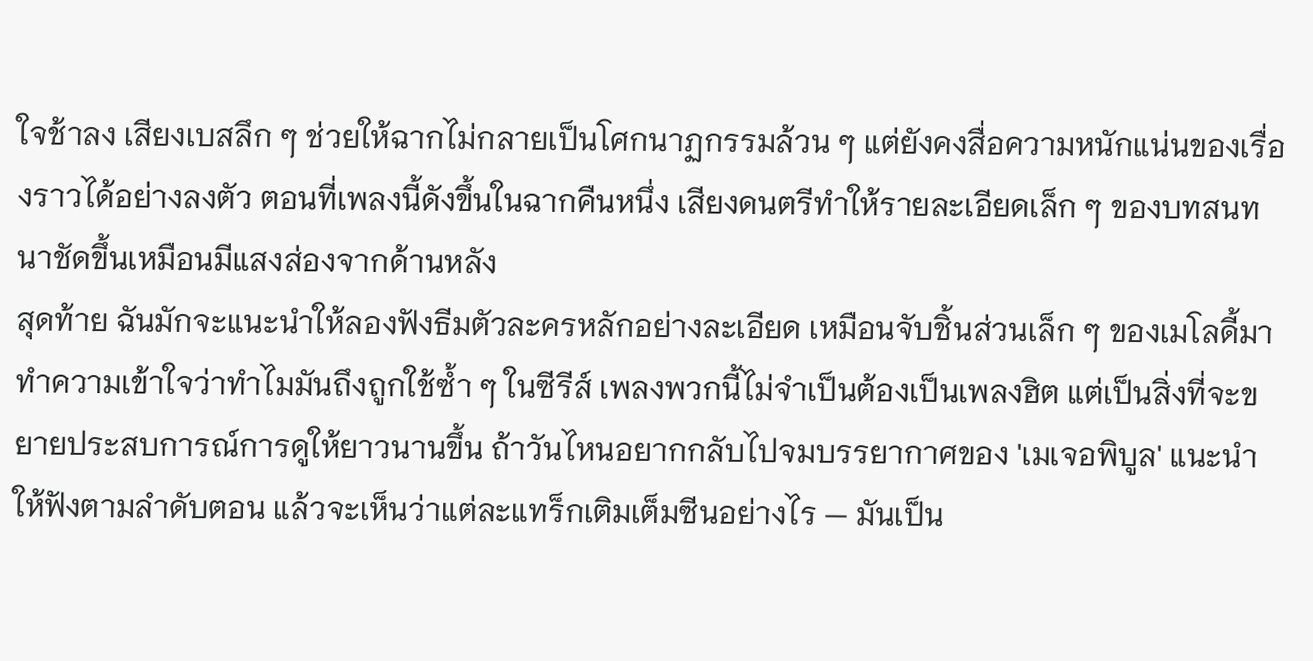ใจช้าลง เสียงเบสลึก ๆ ช่วยให้ฉากไม่กลายเป็นโศกนาฏกรรมล้วน ๆ แต่ยังคงสื่อความหนักแน่นของเรื่องราวได้อย่างลงตัว ตอนที่เพลงนี้ดังขึ้นในฉากคืนหนึ่ง เสียงดนตรีทำให้รายละเอียดเล็ก ๆ ของบทสนทนาชัดขึ้นเหมือนมีแสงส่องจากด้านหลัง
สุดท้าย ฉันมักจะแนะนำให้ลองฟังธีมตัวละครหลักอย่างละเอียด เหมือนจับชิ้นส่วนเล็ก ๆ ของเมโลดี้มาทำความเข้าใจว่าทำไมมันถึงถูกใช้ซ้ำ ๆ ในซีรีส์ เพลงพวกนี้ไม่จำเป็นต้องเป็นเพลงฮิต แต่เป็นสิ่งที่จะขยายประสบการณ์การดูให้ยาวนานขึ้น ถ้าวันไหนอยากกลับไปจมบรรยากาศของ 'เมเจอพิบูล' แนะนำให้ฟังตามลำดับตอน แล้วจะเห็นว่าแต่ละแทร็กเติมเต็มซีนอย่างไร — มันเป็น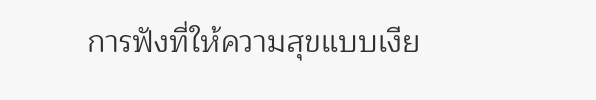การฟังที่ให้ความสุขแบบเงีย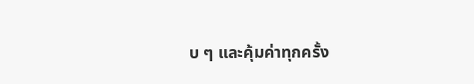บ ๆ และคุ้มค่าทุกครั้ง